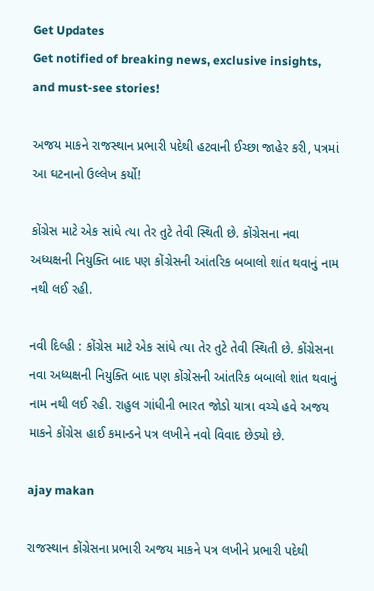Get Updates
Get notified of breaking news, exclusive insights, and must-see stories!

અજય માકને રાજસ્થાન પ્રભારી પદેથી હટવાની ઈચ્છા જાહેર કરી, પત્રમાં આ ઘટનાનો ઉલ્લેખ કર્યો!

કોંગ્રેસ માટે એક સાંધે ત્યા તેર તુટે તેવી સ્થિતી છે. કોંગ્રેસના નવા અધ્યક્ષની નિયુક્તિ બાદ પણ કોંગ્રેસની આંતરિક બબાલો શાંત થવાનું નામ નથી લઈ રહી.

નવી દિલ્હી : કોંગ્રેસ માટે એક સાંધે ત્યા તેર તુટે તેવી સ્થિતી છે. કોંગ્રેસના નવા અધ્યક્ષની નિયુક્તિ બાદ પણ કોંગ્રેસની આંતરિક બબાલો શાંત થવાનું નામ નથી લઈ રહી. રાહુલ ગાંધીની ભારત જોડો યાત્રા વચ્ચે હવે અજય માકને કોંગ્રેસ હાઈ કમાન્ડને પત્ર લખીને નવો વિવાદ છેડ્યો છે.

ajay makan

રાજસ્થાન કોંગ્રેસના પ્રભારી અજય માકને પત્ર લખીને પ્રભારી પદેથી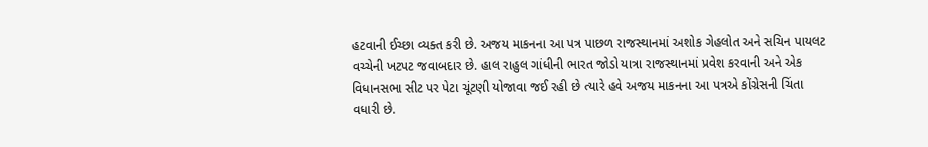હટવાની ઈચ્છા વ્યક્ત કરી છે. અજય માકનના આ પત્ર પાછળ રાજસ્થાનમાં અશોક ગેહલોત અને સચિન પાયલટ વચ્ચેની ખટપટ જવાબદાર છે. હાલ રાહુલ ગાંધીની ભારત જોડો યાત્રા રાજસ્થાનમાં પ્રવેશ કરવાની અને એક વિધાનસભા સીટ પર પેટા ચૂંટણી યોજાવા જઈ રહી છે ત્યારે હવે અજય માકનના આ પત્રએ કોંગ્રેસની ચિંતા વધારી છે.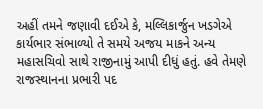અહીં તમને જણાવી દઈએ કે, મલ્લિકાર્જુન ખડગેએ કાર્યભાર સંભાળ્યો તે સમયે અજય માકને અન્ય મહાસચિવો સાથે રાજીનામું આપી દીધું હતું. હવે તેમણે રાજસ્થાનના પ્રભારી પદ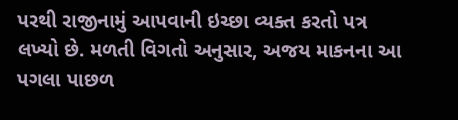પરથી રાજીનામું આપવાની ઇચ્છા વ્યક્ત કરતો પત્ર લખ્યો છે. મળતી વિગતો અનુસાર, અજય માકનના આ પગલા પાછળ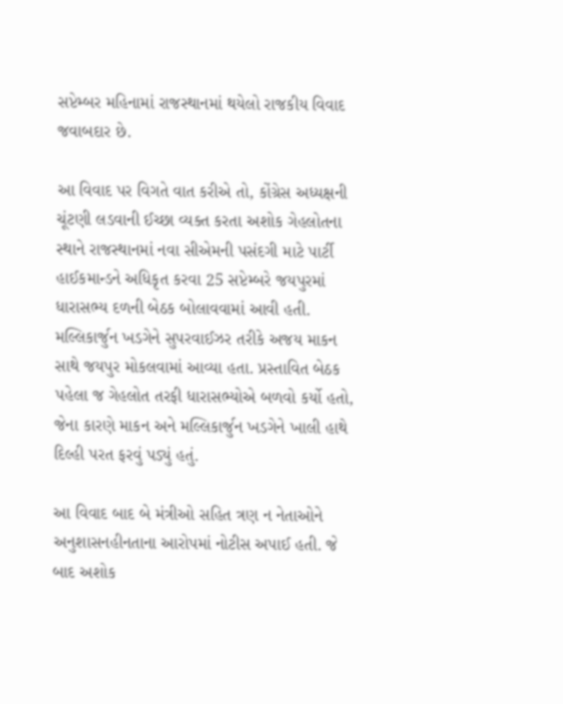સપ્ટેમ્બર મહિનામાં રાજસ્થાનમાં થયેલો રાજકીય વિવાદ જવાબદાર છે.

આ વિવાદ પર વિગતે વાત કરીએ તો, કોંગ્રેસ અધ્યક્ષની ચૂંટણી લડવાની ઈચ્છા વ્યક્ત કરતા અશોક ગેહલોતના સ્થાને રાજસ્થાનમાં નવા સીએમની પસંદગી માટે પાર્ટી હાઈકમાન્ડને અધિકૃત કરવા 25 સપ્ટેમ્બરે જયપુરમાં ધારાસભ્ય દળની બેઠક બોલાવવામાં આવી હતી. મલ્લિકાર્જુન ખડગેને સુપરવાઈઝર તરીકે અજય માકન સાથે જયપુર મોકલવામાં આવ્યા હતા. પ્રસ્તાવિત બેઠક પહેલા જ ગેહલોત તરફી ધારાસભ્યોએ બળવો કર્યો હતો, જેના કારણે માકન અને મલ્લિકાર્જુન ખડગેને ખાલી હાથે દિલ્હી પરત ફરવું પડ્યું હતું.

આ વિવાદ બાદ બે મંત્રીઓ સહિત ત્રણ ન નેતાઓને અનુશાસનહીનતાના આરોપમાં નોટીસ અપાઈ હતી. જે બાદ અશોક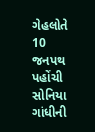ગેહલોતે 10 જનપથ પહોંચી સોનિયા ગાંધીની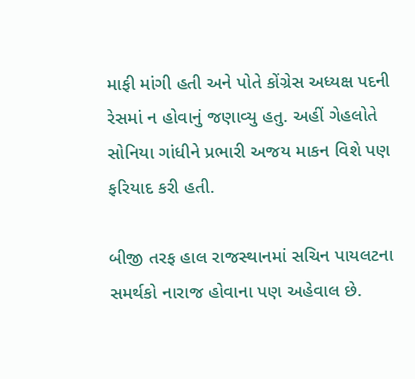માફી માંગી હતી અને પોતે કોંગ્રેસ અધ્યક્ષ પદની રેસમાં ન હોવાનું જણાવ્યુ હતુ. અહીં ગેહલોતે સોનિયા ગાંધીને પ્રભારી અજય માકન વિશે પણ ફરિયાદ કરી હતી.

બીજી તરફ હાલ રાજસ્થાનમાં સચિન પાયલટના સમર્થકો નારાજ હોવાના પણ અહેવાલ છે.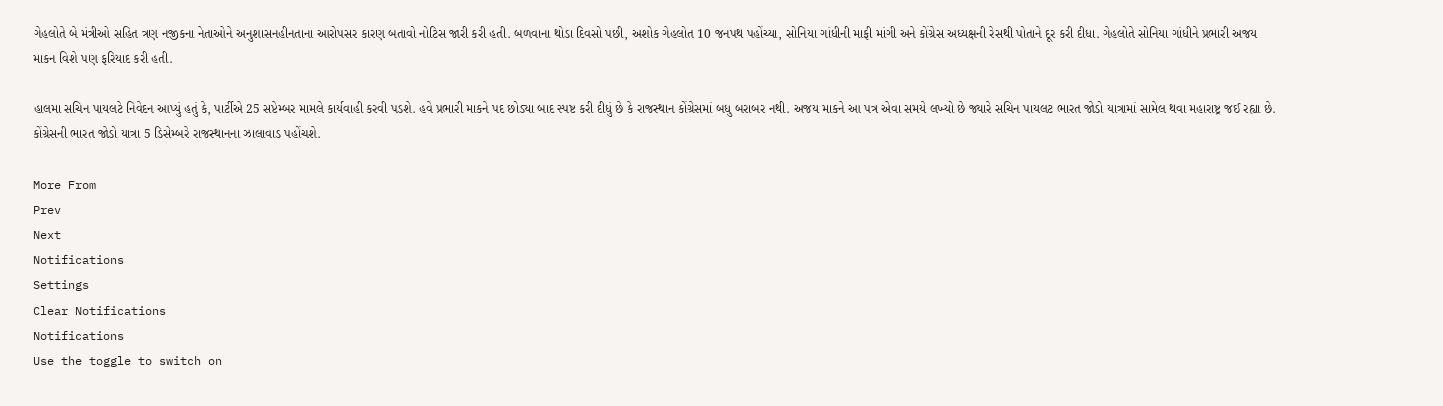ગેહલોતે બે મંત્રીઓ સહિત ત્રણ નજીકના નેતાઓને અનુશાસનહીનતાના આરોપસર કારણ બતાવો નોટિસ જારી કરી હતી. બળવાના થોડા દિવસો પછી, અશોક ગેહલોત 10 જનપથ પહોંચ્યા, સોનિયા ગાંધીની માફી માંગી અને કોંગ્રેસ અધ્યક્ષની રેસથી પોતાને દૂર કરી દીધા. ગેહલોતે સોનિયા ગાંધીને પ્રભારી અજય માકન વિશે પણ ફરિયાદ કરી હતી.

હાલમા સચિન પાયલટે નિવેદન આપ્યું હતું કે, પાર્ટીએ 25 સપ્ટેમ્બર મામલે કાર્યવાહી કરવી પડશે. હવે પ્રભારી માકને પદ છોડ્યા બાદ સ્પષ્ટ કરી દીધું છે કે રાજસ્થાન કોંગ્રેસમાં બધુ બરાબર નથી. અજય માકને આ પત્ર એવા સમયે લખ્યો છે જ્યારે સચિન પાયલટ ભારત જોડો યાત્રામાં સામેલ થવા મહારાષ્ટ્ર જઈ રહ્યા છે. કોંગ્રેસની ભારત જોડો યાત્રા 5 ડિસેમ્બરે રાજસ્થાનના ઝાલાવાડ પહોંચશે.

More From
Prev
Next
Notifications
Settings
Clear Notifications
Notifications
Use the toggle to switch on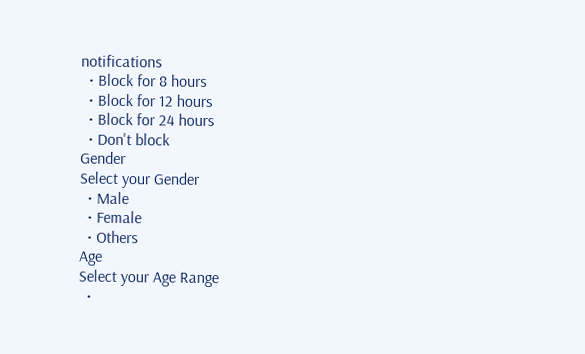notifications
  • Block for 8 hours
  • Block for 12 hours
  • Block for 24 hours
  • Don't block
Gender
Select your Gender
  • Male
  • Female
  • Others
Age
Select your Age Range
  •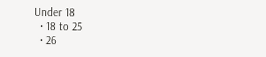Under 18
  • 18 to 25
  • 26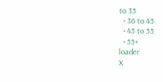to 35
  • 36 to 45
  • 45 to 55
  • 55+
loader
X